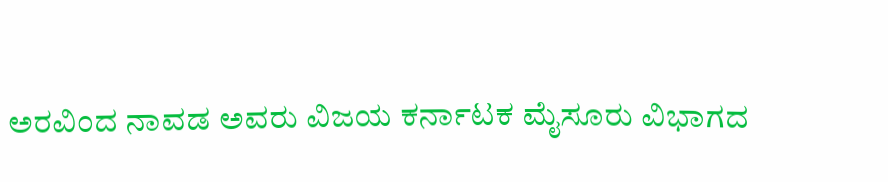ಅರವಿಂದ ನಾವಡ ಅವರು ವಿಜಯ ಕರ್ನಾಟಕ ಮೈಸೂರು ವಿಭಾಗದ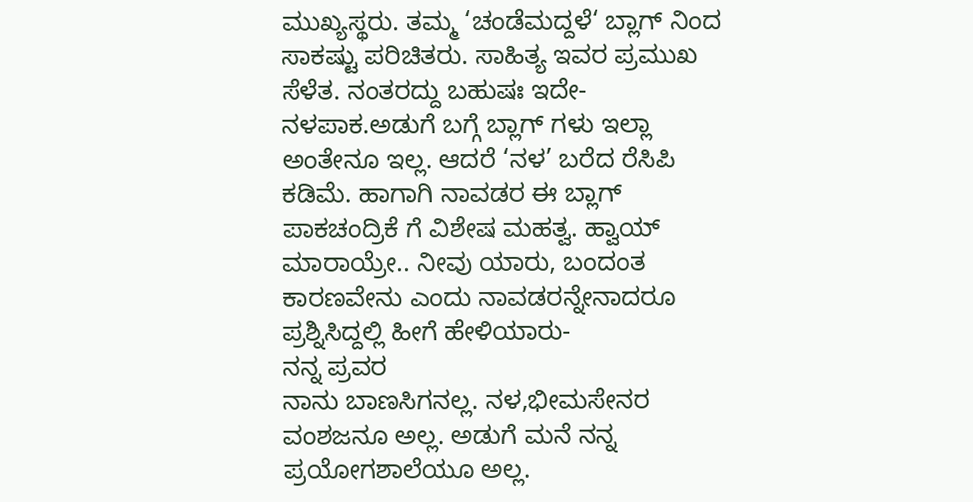ಮುಖ್ಯಸ್ಥರು. ತಮ್ಮ ‘ಚಂಡೆಮದ್ದಳೆ‘ ಬ್ಲಾಗ್ ನಿಂದ ಸಾಕಷ್ಟು ಪರಿಚಿತರು. ಸಾಹಿತ್ಯ ಇವರ ಪ್ರಮುಖ ಸೆಳೆತ. ನಂತರದ್ದು ಬಹುಷಃ ಇದೇ- ನಳಪಾಕ.ಅಡುಗೆ ಬಗ್ಗೆ ಬ್ಲಾಗ್ ಗಳು ಇಲ್ಲಾ ಅಂತೇನೂ ಇಲ್ಲ. ಆದರೆ ‘ನಳ’ ಬರೆದ ರೆಸಿಪಿ ಕಡಿಮೆ. ಹಾಗಾಗಿ ನಾವಡರ ಈ ಬ್ಲಾಗ್ ಪಾಕಚಂದ್ರಿಕೆ ಗೆ ವಿಶೇಷ ಮಹತ್ವ. ಹ್ವಾಯ್ ಮಾರಾಯ್ರೇ.. ನೀವು ಯಾರು, ಬಂದಂತ ಕಾರಣವೇನು ಎಂದು ನಾವಡರನ್ನೇನಾದರೂ ಪ್ರಶ್ನಿಸಿದ್ದಲ್ಲಿ ಹೀಗೆ ಹೇಳಿಯಾರು-
ನನ್ನ ಪ್ರವರ
ನಾನು ಬಾಣಸಿಗನಲ್ಲ. ನಳ,ಭೀಮಸೇನರ ವಂಶಜನೂ ಅಲ್ಲ. ಅಡುಗೆ ಮನೆ ನನ್ನ ಪ್ರಯೋಗಶಾಲೆಯೂ ಅಲ್ಲ.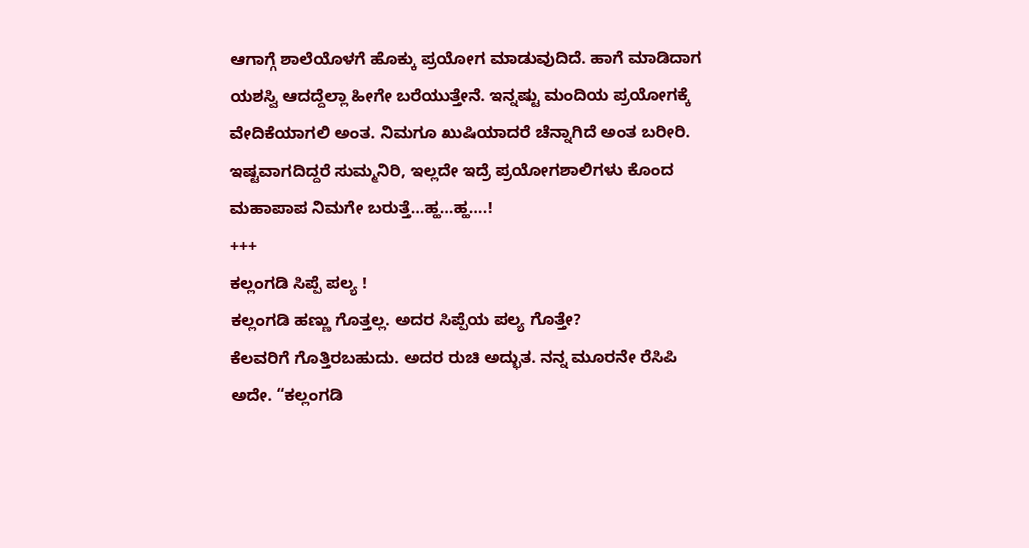ಆಗಾಗ್ಗೆ ಶಾಲೆಯೊಳಗೆ ಹೊಕ್ಕು ಪ್ರಯೋಗ ಮಾಡುವುದಿದೆ. ಹಾಗೆ ಮಾಡಿದಾಗ ಯಶಸ್ವಿ ಆದದ್ದೆಲ್ಲಾ ಹೀಗೇ ಬರೆಯುತ್ತೇನೆ. ಇನ್ನಷ್ಟು ಮಂದಿಯ ಪ್ರಯೋಗಕ್ಕೆ ವೇದಿಕೆಯಾಗಲಿ ಅಂತ. ನಿಮಗೂ ಖುಷಿಯಾದರೆ ಚೆನ್ನಾಗಿದೆ ಅಂತ ಬರೀರಿ. ಇಷ್ಟವಾಗದಿದ್ದರೆ ಸುಮ್ಮನಿರಿ, ಇಲ್ಲದೇ ಇದ್ರೆ ಪ್ರಯೋಗಶಾಲಿಗಳು ಕೊಂದ ಮಹಾಪಾಪ ನಿಮಗೇ ಬರುತ್ತೆ…ಹ್ಹ…ಹ್ಹ….!
+++
ಕಲ್ಲಂಗಡಿ ಸಿಪ್ಪೆ ಪಲ್ಯ !
ಕಲ್ಲಂಗಡಿ ಹಣ್ಣು ಗೊತ್ತಲ್ಲ. ಅದರ ಸಿಪ್ಪೆಯ ಪಲ್ಯ ಗೊತ್ತೇ?
ಕೆಲವರಿಗೆ ಗೊತ್ತಿರಬಹುದು. ಅದರ ರುಚಿ ಅದ್ಭುತ. ನನ್ನ ಮೂರನೇ ರೆಸಿಪಿ ಅದೇ. “ಕಲ್ಲಂಗಡಿ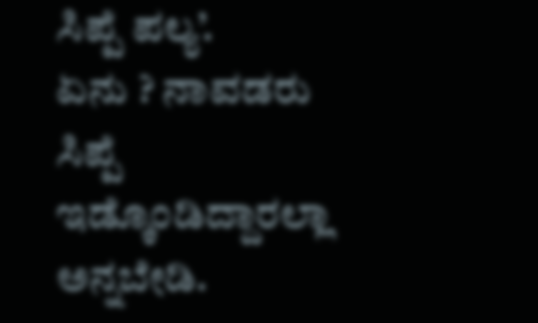ಸಿಪ್ಪೆ ಪಲ್ಯ’.
ಏನು ? ನಾವಡರು ಸಿಪ್ಪೆ ಇಡ್ಕೊಂಡಿದ್ದಾರಲ್ಲಾ ಅನ್ನಬೇಡಿ.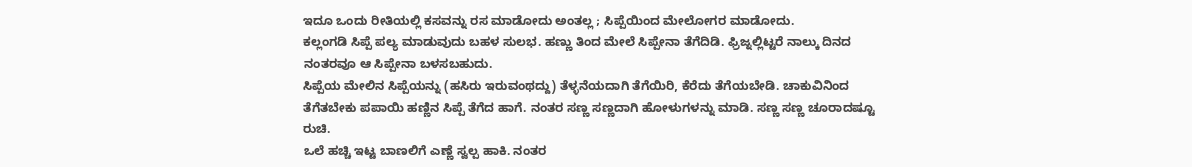ಇದೂ ಒಂದು ರೀತಿಯಲ್ಲಿ ಕಸವನ್ನು ರಸ ಮಾಡೋದು ಅಂತಲ್ಲ ; ಸಿಪ್ಪೆಯಿಂದ ಮೇಲೋಗರ ಮಾಡೋದು.
ಕಲ್ಲಂಗಡಿ ಸಿಪ್ಪೆ ಪಲ್ಯ ಮಾಡುವುದು ಬಹಳ ಸುಲಭ. ಹಣ್ಣು ತಿಂದ ಮೇಲೆ ಸಿಪ್ಪೇನಾ ತೆಗೆದಿಡಿ. ಫ್ರಿಜ್ನಲ್ಲಿಟ್ಟರೆ ನಾಲ್ಕು ದಿನದ ನಂತರವೂ ಆ ಸಿಪ್ಪೇನಾ ಬಳಸಬಹುದು.
ಸಿಪ್ಪೆಯ ಮೇಲಿನ ಸಿಪ್ಪೆಯನ್ನು (ಹಸಿರು ಇರುವಂಥದ್ದು) ತೆಳ್ಳನೆಯದಾಗಿ ತೆಗೆಯಿರಿ, ಕೆರೆದು ತೆಗೆಯಬೇಡಿ. ಚಾಕುವಿನಿಂದ ತೆಗೆತಬೇಕು ಪಪಾಯಿ ಹಣ್ಣಿನ ಸಿಪ್ಪೆ ತೆಗೆದ ಹಾಗೆ. ನಂತರ ಸಣ್ಣ ಸಣ್ಣದಾಗಿ ಹೋಳುಗಳನ್ನು ಮಾಡಿ. ಸಣ್ಣ ಸಣ್ಣ ಚೂರಾದಷ್ಟೂ ರುಚಿ.
ಒಲೆ ಹಚ್ಚಿ ಇಟ್ಟ ಬಾಣಲಿಗೆ ಎಣ್ಣೆ ಸ್ವಲ್ಪ ಹಾಕಿ. ನಂತರ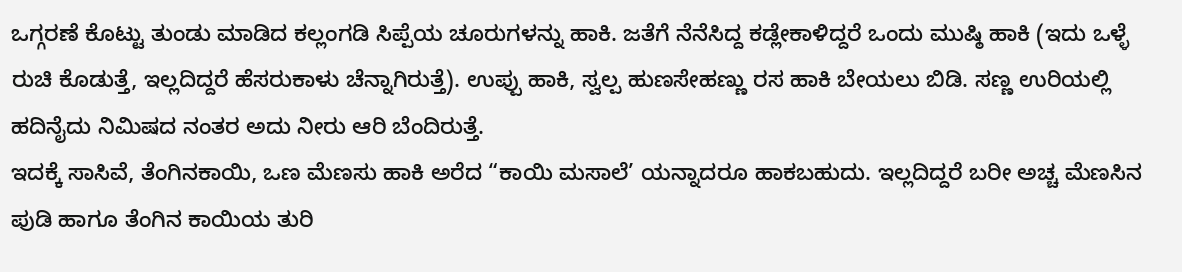ಒಗ್ಗರಣೆ ಕೊಟ್ಟು ತುಂಡು ಮಾಡಿದ ಕಲ್ಲಂಗಡಿ ಸಿಪ್ಪೆಯ ಚೂರುಗಳನ್ನು ಹಾಕಿ. ಜತೆಗೆ ನೆನೆಸಿದ್ದ ಕಡ್ಲೇಕಾಳಿದ್ದರೆ ಒಂದು ಮುಷ್ಠಿ ಹಾಕಿ (ಇದು ಒಳ್ಳೆ ರುಚಿ ಕೊಡುತ್ತೆ, ಇಲ್ಲದಿದ್ದರೆ ಹೆಸರುಕಾಳು ಚೆನ್ನಾಗಿರುತ್ತೆ). ಉಪ್ಪು ಹಾಕಿ, ಸ್ವಲ್ಪ ಹುಣಸೇಹಣ್ಣು ರಸ ಹಾಕಿ ಬೇಯಲು ಬಿಡಿ. ಸಣ್ಣ ಉರಿಯಲ್ಲಿ
ಹದಿನೈದು ನಿಮಿಷದ ನಂತರ ಅದು ನೀರು ಆರಿ ಬೆಂದಿರುತ್ತೆ.
ಇದಕ್ಕೆ ಸಾಸಿವೆ, ತೆಂಗಿನಕಾಯಿ, ಒಣ ಮೆಣಸು ಹಾಕಿ ಅರೆದ “ಕಾಯಿ ಮಸಾಲೆ’ ಯನ್ನಾದರೂ ಹಾಕಬಹುದು. ಇಲ್ಲದಿದ್ದರೆ ಬರೀ ಅಚ್ಚ ಮೆಣಸಿನ ಪುಡಿ ಹಾಗೂ ತೆಂಗಿನ ಕಾಯಿಯ ತುರಿ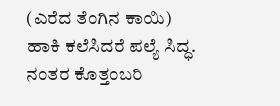(ಎರೆದ ತೆಂಗಿನ ಕಾಯಿ) ಹಾಕಿ ಕಲೆಸಿದರೆ ಪಲ್ಯೆ ಸಿದ್ಧ. ನಂತರ ಕೊತ್ತಂಬರಿ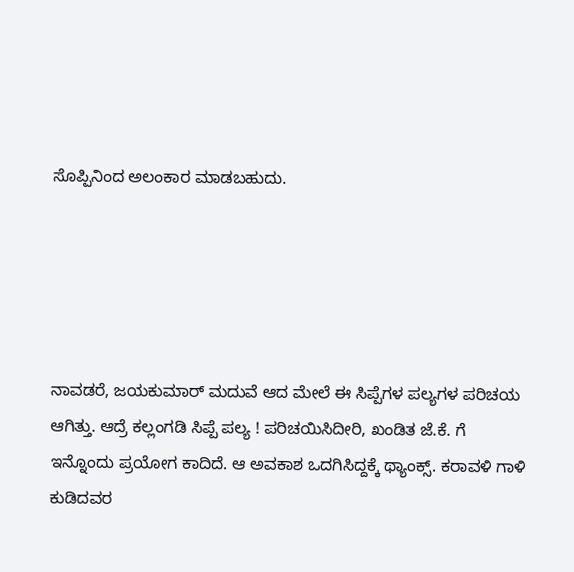ಸೊಪ್ಪಿನಿಂದ ಅಲಂಕಾರ ಮಾಡಬಹುದು.





ನಾವಡರೆ, ಜಯಕುಮಾರ್ ಮದುವೆ ಆದ ಮೇಲೆ ಈ ಸಿಪ್ಪೆಗಳ ಪಲ್ಯಗಳ ಪರಿಚಯ ಆಗಿತ್ತು. ಆದ್ರೆ ಕಲ್ಲಂಗಡಿ ಸಿಪ್ಪೆ ಪಲ್ಯ ! ಪರಿಚಯಿಸಿದೀರಿ, ಖಂಡಿತ ಜೆ.ಕೆ. ಗೆ ಇನ್ನೊಂದು ಪ್ರಯೋಗ ಕಾದಿದೆ. ಆ ಅವಕಾಶ ಒದಗಿಸಿದ್ದಕ್ಕೆ ಥ್ಯಾಂಕ್ಸ್. ಕರಾವಳಿ ಗಾಳಿ ಕುಡಿದವರ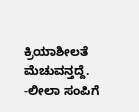ಕ್ರಿಯಾಶೀಲತೆ ಮೆಚುವನ್ತದ್ದೆ.
-ಲೀಲಾ ಸಂಪಿಗೆ